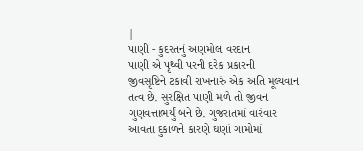|
પાણી - કુદરતનું અણમોલ વરદાન
પાણી એ પૃથ્વી પરની દરેક પ્રકારની
જીવસૃષ્ટિને ટકાવી રાખનારું એક અતિ મૂલ્યવાન તત્વ છે. સુરક્ષિત પાણી મળે તો જીવન
ગુણવત્તાભર્યું બને છે. ગુજરાતમાં વારંવાર આવતા દુકાળને કારણે ઘણાં ગામોમાં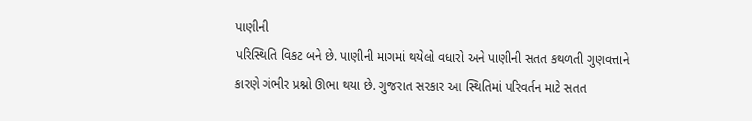પાણીની
પરિસ્થિતિ વિકટ બને છે. પાણીની માગમાં થયેલો વધારો અને પાણીની સતત કથળતી ગુણવત્તાને
કારણે ગંભીર પ્રશ્નો ઊભા થયા છે. ગુજરાત સરકાર આ સ્થિતિમાં પરિવર્તન માટે સતત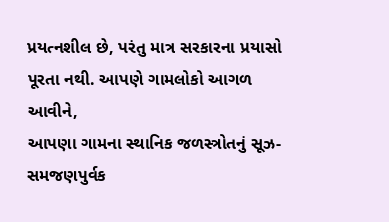પ્રયત્નશીલ છે, પરંતુ માત્ર સરકારના પ્રયાસો પૂરતા નથી. આપણે ગામલોકો આગળ આવીને,
આપણા ગામના સ્થાનિક જળસ્ત્રોતનું સૂઝ-સમજણપુર્વક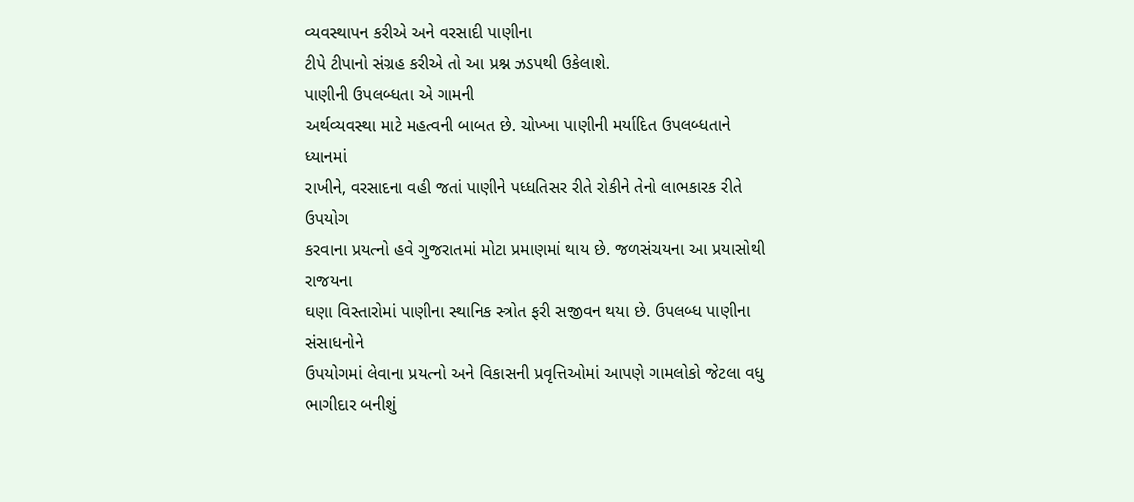વ્યવસ્થાપન કરીએ અને વરસાદી પાણીના
ટીપે ટીપાનો સંગ્રહ કરીએ તો આ પ્રશ્ન ઝડપથી ઉકેલાશે.
પાણીની ઉપલબ્ધતા એ ગામની
અર્થવ્યવસ્થા માટે મહત્વની બાબત છે. ચોખ્ખા પાણીની મર્યાદિત ઉપલબ્ધતાને ધ્યાનમાં
રાખીને, વરસાદના વહી જતાં પાણીને પધ્ધતિસર રીતે રોકીને તેનો લાભકારક રીતે ઉપયોગ
કરવાના પ્રયત્નો હવે ગુજરાતમાં મોટા પ્રમાણમાં થાય છે. જળસંચયના આ પ્રયાસોથી રાજયના
ઘણા વિસ્તારોમાં પાણીના સ્થાનિક સ્ત્રોત ફરી સજીવન થયા છે. ઉપલબ્ધ પાણીના સંસાધનોને
ઉપયોગમાં લેવાના પ્રયત્નો અને વિકાસની પ્રવૃત્તિઓમાં આપણે ગામલોકો જેટલા વધુ
ભાગીદાર બનીશું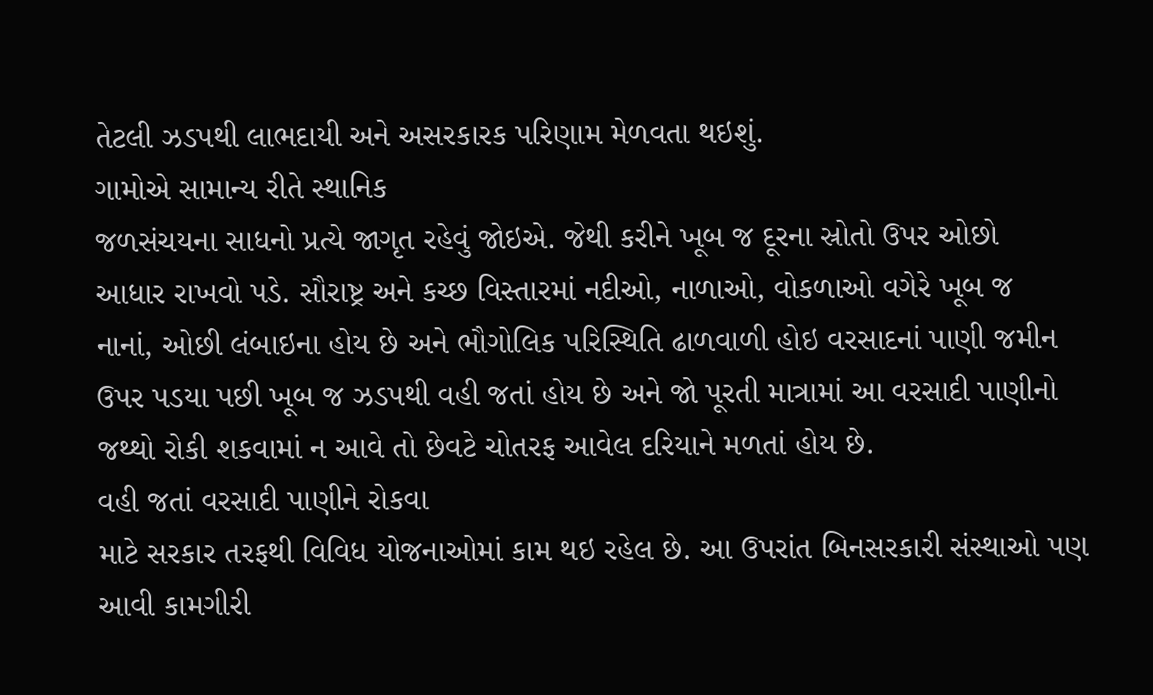તેટલી ઝડપથી લાભદાયી અને અસરકારક પરિણામ મેળવતા થઇશું.
ગામોએ સામાન્ય રીતે સ્થાનિક
જળસંચયના સાધનો પ્રત્યે જાગૃત રહેવું જોઇએ. જેથી કરીને ખૂબ જ દૂરના સ્રોતો ઉપર ઓછો
આધાર રાખવો પડે. સૌરાષ્ટ્ર અને કચ્છ વિસ્તારમાં નદીઓ, નાળાઓ, વોકળાઓ વગેરે ખૂબ જ
નાનાં, ઓછી લંબાઇના હોય છે અને ભૌગોલિક પરિસ્થિતિ ઢાળવાળી હોઇ વરસાદનાં પાણી જમીન
ઉપર પડયા પછી ખૂબ જ ઝડપથી વહી જતાં હોય છે અને જો પૂરતી માત્રામાં આ વરસાદી પાણીનો
જથ્થો રોકી શકવામાં ન આવે તો છેવટે ચોતરફ આવેલ દરિયાને મળતાં હોય છે.
વહી જતાં વરસાદી પાણીને રોકવા
માટે સરકાર તરફથી વિવિધ યોજનાઓમાં કામ થઇ રહેલ છે. આ ઉપરાંત બિનસરકારી સંસ્થાઓ પણ
આવી કામગીરી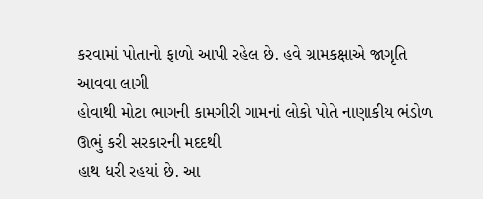કરવામાં પોતાનો ફાળો આપી રહેલ છે. હવે ગ્રામકક્ષાએ જાગૃતિ આવવા લાગી
હોવાથી મોટા ભાગની કામગીરી ગામનાં લોકો પોતે નાણાકીય ભંડોળ ઊભું કરી સરકારની મદદથી
હાથ ધરી રહયાં છે. આ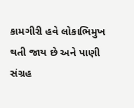કામગીરી હવે લોકાભિમુખ થતી જાય છે અને પાણી સંગ્રહ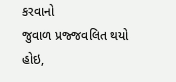કરવાનો
જુવાળ પ્રજ્જવલિત થયો હોઇ,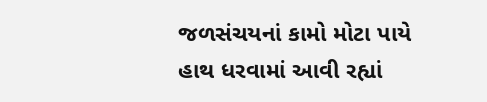જળસંચયનાં કામો મોટા પાયે હાથ ધરવામાં આવી રહ્યાં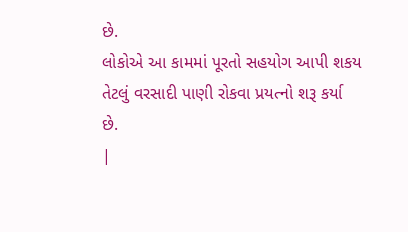છે.
લોકોએ આ કામમાં પૂરતો સહયોગ આપી શકય તેટલું વરસાદી પાણી રોકવા પ્રયત્નો શરૂ કર્યા
છે.
|